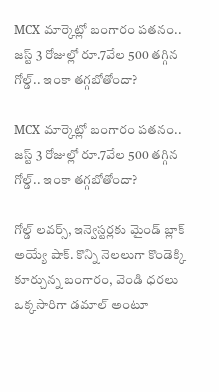MCX మార్కెట్లో బంగారం పతనం.. జస్ట్ 3 రోజుల్లో రూ.7వేల 500 తగ్గిన గోల్డ్.. ఇంకా తగ్గబోతోందా?

MCX మార్కెట్లో బంగారం పతనం.. జస్ట్ 3 రోజుల్లో రూ.7వేల 500 తగ్గిన గోల్డ్.. ఇంకా తగ్గబోతోందా?

గోల్డ్ లవర్స్, ఇన్వెస్టర్లకు మైండ్ బ్లాక్ అయ్యే షాక్. కొన్ని నెలలుగా కొండెక్కి కూర్చున్న బంగారం, వెండి ధరలు ఒక్కసారిగా డమాల్ అంటూ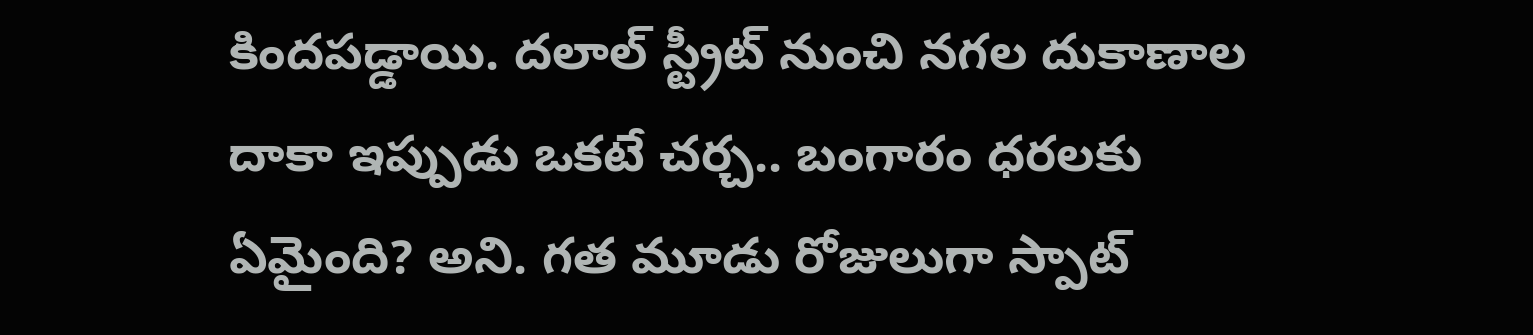కిందపడ్డాయి. దలాల్ స్ట్రీట్ నుంచి నగల దుకాణాల దాకా ఇప్పుడు ఒకటే చర్చ.. బంగారం ధరలకు ఏమైంది? అని. గత మూడు రోజులుగా స్పాట్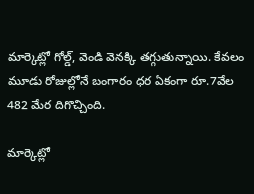మార్కెట్లో గోల్డ్, వెండి వెనక్కి తగ్గుతున్నాయి. కేవలం మూడు రోజుల్లోనే బంగారం ధర ఏకంగా రూ.7వేల 482 మేర దిగొచ్చింది.

మార్కెట్లో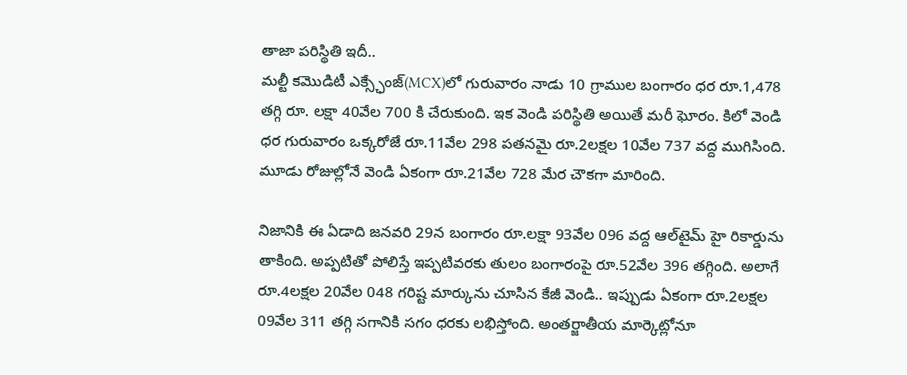తాజా పరిస్థితి ఇదీ..
మల్టీ కమొడిటీ ఎక్స్ఛేంజ్(MCX)లో గురువారం నాడు 10 గ్రాముల బంగారం ధర రూ.1,478 తగ్గి రూ. లక్షా 40వేల 700 కి చేరుకుంది. ఇక వెండి పరిస్థితి అయితే మరీ ఘోరం. కిలో వెండి ధర గురువారం ఒక్కరోజే రూ.11వేల 298 పతనమై రూ.2లక్షల 10వేల 737 వద్ద ముగిసింది. మూడు రోజుల్లోనే వెండి ఏకంగా రూ.21వేల 728 మేర చౌకగా మారింది.

నిజానికి ఈ ఏడాది జనవరి 29న బంగారం రూ.లక్షా 93వేల 096 వద్ద ఆల్‌టైమ్ హై రికార్డును తాకింది. అప్పటితో పోలిస్తే ఇప్పటివరకు తులం బంగారంపై రూ.52వేల 396 తగ్గింది. అలాగే రూ.4లక్షల 20వేల 048 గరిష్ట మార్కును చూసిన కేజీ వెండి.. ఇప్పుడు ఏకంగా రూ.2లక్షల 09వేల 311 తగ్గి సగానికి సగం ధరకు లభిస్తోంది. అంతర్జాతీయ మార్కెట్లోనూ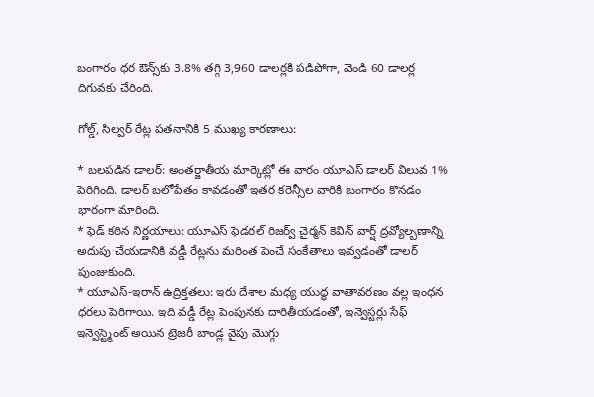బంగారం ధర ఔన్స్‌కు 3.8% తగ్గి 3,960 డాలర్లకి పడిపోగా, వెండి 60 డాలర్ల దిగువకు చేరింది.

గోల్డ్, సిల్వర్ రేట్ల పతనానికి 5 ముఖ్య కారణాలు:

* బలపడిన డాలర్: అంతర్జాతీయ మార్కెట్లో ఈ వారం యూఎస్ డాలర్ విలువ 1% పెరిగింది. డాలర్ బలోపేతం కావడంతో ఇతర కరెన్సీల వారికి బంగారం కొనడం భారంగా మారింది.
* ఫెడ్ కఠిన నిర్ణయాలు: యూఎస్ ఫెడరల్ రిజర్వ్ చైర్మన్ కెవిన్ వార్ష్ ద్రవ్యోల్బణాన్ని అదుపు చేయడానికి వడ్డీ రేట్లను మరింత పెంచే సంకేతాలు ఇవ్వడంతో డాలర్ పుంజుకుంది.
* యూఎస్-ఇరాన్ ఉద్రిక్తతలు: ఇరు దేశాల మధ్య యుద్ధ వాతావరణం వల్ల ఇంధన ధరలు పెరిగాయి. ఇది వడ్డీ రేట్ల పెంపునకు దారితీయడంతో, ఇన్వెస్టర్లు సేఫ్ ఇన్వెస్ట్మెంట్ అయిన ట్రెజరీ బాండ్ల వైపు మొగ్గు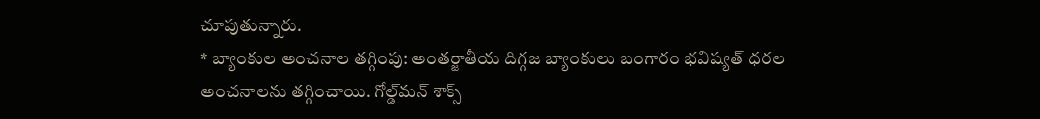చూపుతున్నారు.
* బ్యాంకుల అంచనాల తగ్గింపు: అంతర్జాతీయ దిగ్గజ బ్యాంకులు బంగారం భవిష్యత్ ధరల అంచనాలను తగ్గించాయి. గోల్డ్‌మన్ శాక్స్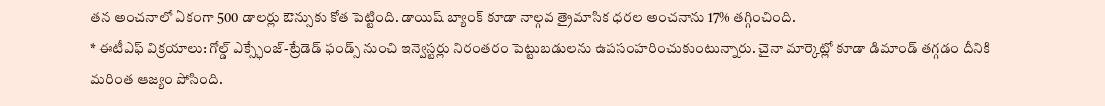తన అంచనాలో ఏకంగా 500 డాలర్లు ఔన్సుకు కోత పెట్టింది. డాయిష్ బ్యాంక్ కూడా నాల్గవ త్రైమాసిక ధరల అంచనాను 17% తగ్గించింది.
* ఈటీఎఫ్ విక్రయాలు: గోల్డ్ ఎక్స్ఛేంజ్-ట్రేడెడ్ ఫండ్స్ నుంచి ఇన్వెస్టర్లు నిరంతరం పెట్టుబడులను ఉపసంహరించుకుంటున్నారు. చైనా మార్కెట్లో కూడా డిమాండ్ తగ్గడం దీనికి మరింత ఆజ్యం పోసింది.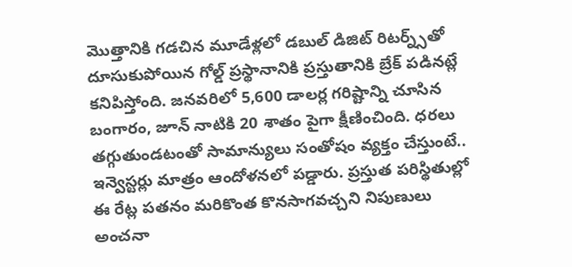మెుత్తానికి గడచిన మూడేళ్లలో డబుల్ డిజిట్ రిటర్న్స్‌తో దూసుకుపోయిన గోల్డ్ ప్రస్థానానికి ప్రస్తుతానికి బ్రేక్ పడినట్లే కనిపిస్తోంది. జనవరిలో 5,600 డాలర్ల గరిష్టాన్ని చూసిన బంగారం, జూన్ నాటికి 20 శాతం పైగా క్షీణించింది. ధరలు తగ్గుతుండటంతో సామాన్యులు సంతోషం వ్యక్తం చేస్తుంటే.. ఇన్వెస్టర్లు మాత్రం ఆందోళనలో పడ్డారు. ప్రస్తుత పరిస్థితుల్లో ఈ రేట్ల పతనం మరికొంత కొనసాగవచ్చని నిపుణులు అంచనా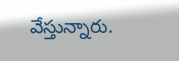వేస్తున్నారు.